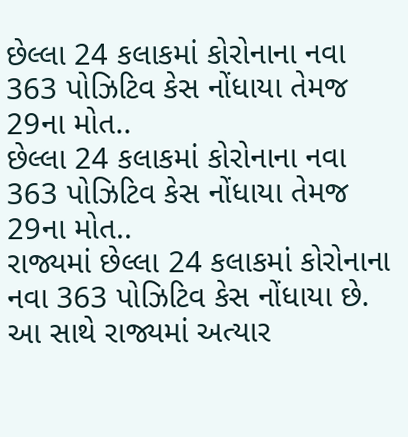છેલ્લા 24 કલાકમાં કોરોનાના નવા 363 પોઝિટિવ કેસ નોંધાયા તેમજ 29ના મોત..
છેલ્લા 24 કલાકમાં કોરોનાના નવા 363 પોઝિટિવ કેસ નોંધાયા તેમજ 29ના મોત..
રાજ્યમાં છેલ્લા 24 કલાકમાં કોરોનાના નવા 363 પોઝિટિવ કેસ નોંધાયા છે. આ સાથે રાજ્યમાં અત્યાર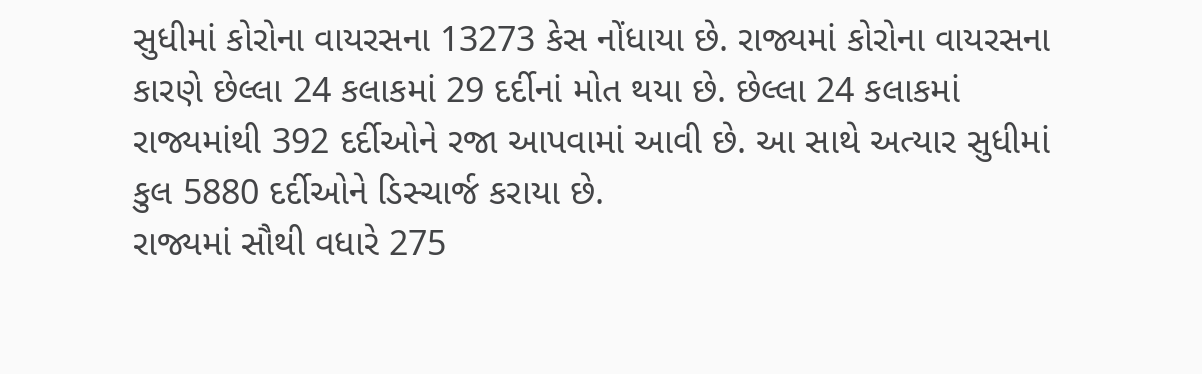સુધીમાં કોરોના વાયરસના 13273 કેસ નોંધાયા છે. રાજ્યમાં કોરોના વાયરસના કારણે છેલ્લા 24 કલાકમાં 29 દર્દીનાં મોત થયા છે. છેલ્લા 24 કલાકમાં રાજ્યમાંથી 392 દર્દીઓને રજા આપવામાં આવી છે. આ સાથે અત્યાર સુધીમાં કુલ 5880 દર્દીઓને ડિસ્ચાર્જ કરાયા છે.
રાજ્યમાં સૌથી વધારે 275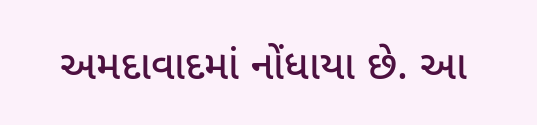અમદાવાદમાં નોંધાયા છે. આ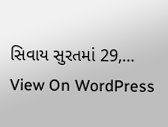સિવાય સુરતમાં 29,…
View On WordPress